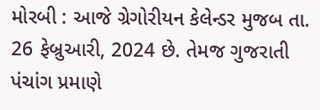મોરબી : આજે ગ્રેગોરીયન કેલેન્ડર મુજબ તા. 26 ફેબ્રુઆરી, 2024 છે. તેમજ ગુજરાતી પંચાંગ પ્રમાણે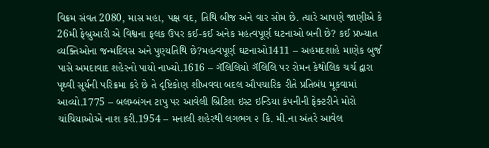વિક્રમ સંવત 2080, માસ મહા, પક્ષ વદ, તિથિ બીજ અને વાર સોમ છે. ત્યારે આપણે જાણીએ કે 26મી ફેબ્રુઆરી એ વિશ્વના ફલક ઉપર કઈ-કઈ અનેક મહત્વપૂર્ણ ઘટનાઓ બની છે? કઈ પ્રખ્યાત વ્યક્તિઓના જન્મદિવસ અને પુણ્યતિથિ છે?મહત્વપૂર્ણ ઘટનાઓ1411 – અહમદશાહે માણેક બુર્જ પાસે અમદાવાદ શહેરનો પાયો નાખ્યો.1616 – ગૅલિલિયો ગૅલિલિ પર રોમન કેથોલિક ચર્ચ દ્વારા પૃથ્વી સૂર્યની પરિક્રમા કરે છે તે દૃષ્ટિકોણ શીખવવા બદલ ઔપચારિક રીતે પ્રતિબંધ મૂકવામાં આવ્યો.1775 – બલમ્બંગન ટાપુ પર આવેલી બ્રિટિશ ઇસ્ટ ઇન્ડિયા કંપનીની ફેક્ટરીને મોરો ચાંચિયાઓએ નાશ કરી.1954 – મનાલી શહેરથી લગભગ ૨ કિ. મી.ના અંતરે આવેલ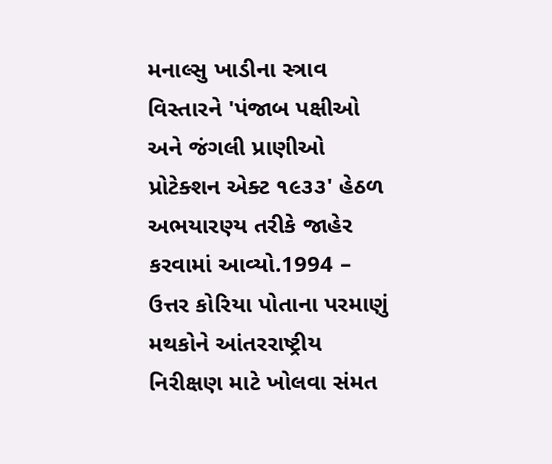મનાલ્સુ ખાડીના સ્ત્રાવ વિસ્તારને 'પંજાબ પક્ષીઓ અને જંગલી પ્રાણીઓ પ્રોટેક્શન એક્ટ ૧૯૩૩' હેઠળ અભયારણ્ય તરીકે જાહેર કરવામાં આવ્યો.1994 – ઉત્તર કોરિયા પોતાના પરમાણું મથકોને આંતરરાષ્ટ્રીય નિરીક્ષણ માટે ખોલવા સંમત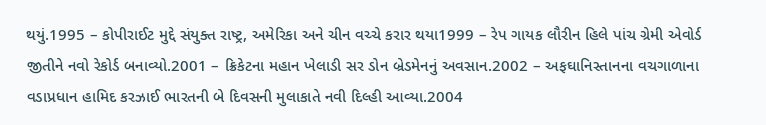થયું.1995 – કોપીરાઈટ મુદ્દે સંયુક્ત રાષ્ટ્ર, અમેરિકા અને ચીન વચ્ચે કરાર થયા1999 – રેપ ગાયક લૌરીન હિલે પાંચ ગ્રેમી એવોર્ડ જીતીને નવો રેકોર્ડ બનાવ્યો.2001 – ક્રિકેટના મહાન ખેલાડી સર ડોન બ્રેડમેનનું અવસાન.2002 – અફઘાનિસ્તાનના વચગાળાના વડાપ્રધાન હામિદ કરઝાઈ ભારતની બે દિવસની મુલાકાતે નવી દિલ્હી આવ્યા.2004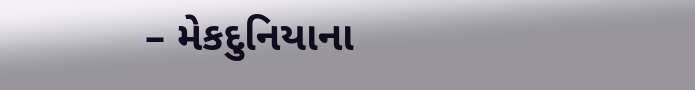– મેકદુનિયાના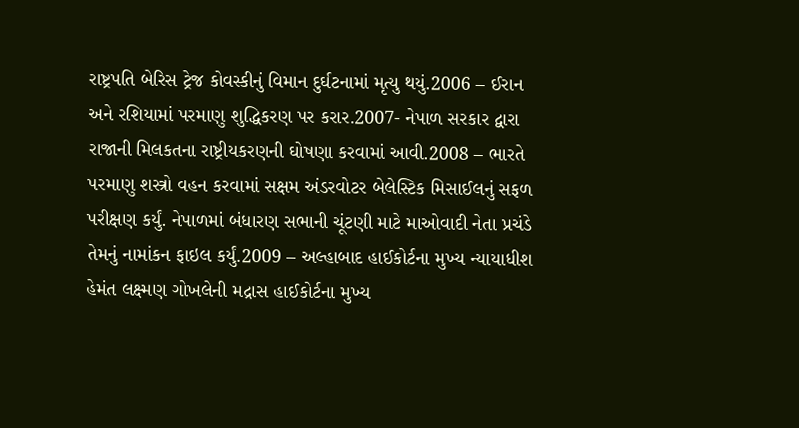રાષ્ટ્રપતિ બેરિસ ટ્રેજ કોવસ્કીનું વિમાન દુર્ઘટનામાં મૃત્યુ થયું.2006 – ઈરાન અને રશિયામાં પરમાણુ શુદ્ધિકરણ પર કરાર.2007- નેપાળ સરકાર દ્વારા રાજાની મિલકતના રાષ્ટ્રીયકરણની ઘોષણા કરવામાં આવી.2008 – ભારતે પરમાણુ શસ્ત્રો વહન કરવામાં સક્ષમ અંડરવોટર બેલેસ્ટિક મિસાઈલનું સફળ પરીક્ષણ કર્યું. નેપાળમાં બંધારણ સભાની ચૂંટણી માટે માઓવાદી નેતા પ્રચંડે તેમનું નામાંકન ફાઇલ કર્યું.2009 – અલ્હાબાદ હાઈકોર્ટના મુખ્ય ન્યાયાધીશ હેમંત લક્ષ્મણ ગોખલેની મદ્રાસ હાઈકોર્ટના મુખ્ય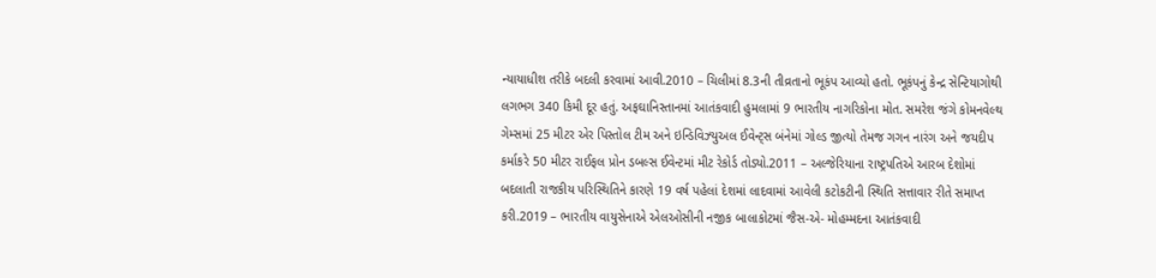ન્યાયાધીશ તરીકે બદલી કરવામાં આવી.2010 – ચિલીમાં 8.3ની તીવ્રતાનો ભૂકંપ આવ્યો હતો. ભૂકંપનું કેન્દ્ર સેન્ટિયાગોથી લગભગ 340 કિમી દૂર હતું. અફઘાનિસ્તાનમાં આતંકવાદી હુમલામાં 9 ભારતીય નાગરિકોના મોત. સમરેશ જંગે કોમનવેલ્થ ગેમ્સમાં 25 મીટર એર પિસ્તોલ ટીમ અને ઇન્ડિવિઝ્યુઅલ ઈવેન્ટ્સ બંનેમાં ગોલ્ડ જીત્યો તેમજ ગગન નારંગ અને જયદીપ કર્માકરે 50 મીટર રાઈફલ પ્રોન ડબલ્સ ઈવેન્ટમાં મીટ રેકોર્ડ તોડ્યો.2011 – અલ્જેરિયાના રાષ્ટ્રપતિએ આરબ દેશોમાં બદલાતી રાજકીય પરિસ્થિતિને કારણે 19 વર્ષ પહેલાં દેશમાં લાદવામાં આવેલી કટોકટીની સ્થિતિ સત્તાવાર રીતે સમાપ્ત કરી.2019 – ભારતીય વાયુસેનાએ એલઓસીની નજીક બાલાકોટમાં જૈસ-એ- મોહમ્મદના આતંકવાદી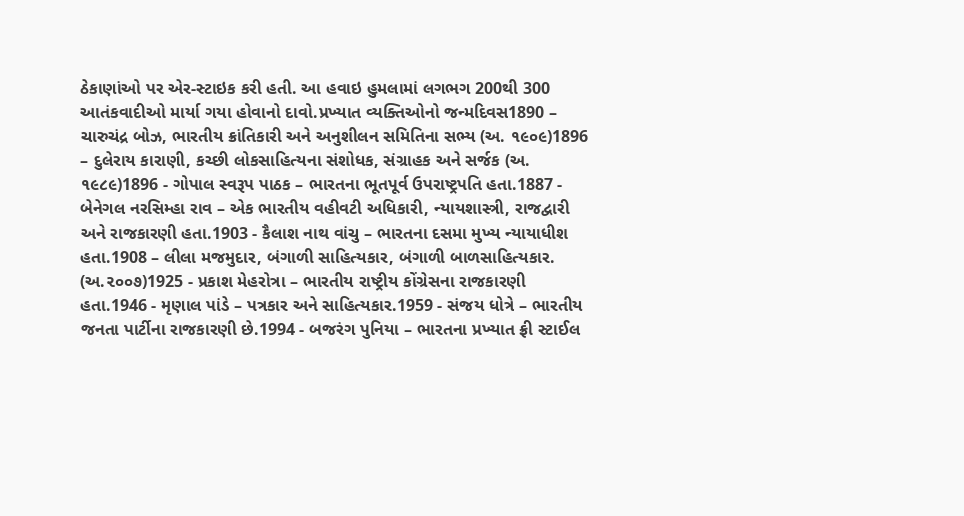ઠેકાણાંઓ પર એર-સ્ટાઇક કરી હતી. આ હવાઇ હુમલામાં લગભગ 200થી 300 આતંકવાદીઓ માર્યા ગયા હોવાનો દાવો.પ્રખ્યાત વ્યક્તિઓનો જન્મદિવસ1890 – ચારુચંદ્ર બોઝ, ભારતીય ક્રાંતિકારી અને અનુશીલન સમિતિના સભ્ય (અ. ૧૯૦૯)1896 – દુલેરાય કારાણી, કચ્છી લોકસાહિત્યના સંશોધક, સંગ્રાહક અને સર્જક (અ. ૧૯૮૯)1896 - ગોપાલ સ્વરૂપ પાઠક – ભારતના ભૂતપૂર્વ ઉપરાષ્ટ્રપતિ હતા.1887 - બેનેગલ નરસિમ્હા રાવ – એક ભારતીય વહીવટી અધિકારી, ન્યાયશાસ્ત્રી, રાજદ્વારી અને રાજકારણી હતા.1903 - કૈલાશ નાથ વાંચુ – ભારતના દસમા મુખ્ય ન્યાયાધીશ હતા.1908 – લીલા મજમુદાર, બંગાળી સાહિત્યકાર, બંગાળી બાળસાહિત્યકાર. (અ.૨૦૦૭)1925 - પ્રકાશ મેહરોત્રા – ભારતીય રાષ્ટ્રીય કોંગ્રેસના રાજકારણી હતા.1946 - મૃણાલ પાંડે – પત્રકાર અને સાહિત્યકાર.1959 - સંજય ધોત્રે – ભારતીય જનતા પાર્ટીના રાજકારણી છે.1994 - બજરંગ પુનિયા – ભારતના પ્રખ્યાત ફ્રી સ્ટાઈલ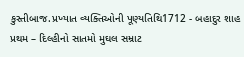કુસ્તીબાજ.પ્રખ્યાત વ્યક્તિઓની પૂણ્યતિથિ1712 - બહાદુર શાહ પ્રથમ – દિલ્હીનો સાતમો મુઘલ સમ્રાટ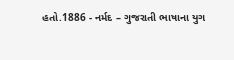હતો.1886 - નર્મદ – ગુજરાતી ભાષાના યુગ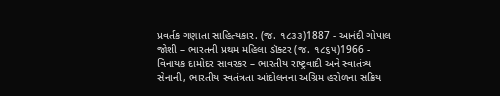પ્રવર્તક ગણાતા સાહિત્યકાર. (જ. ૧૮૩૩)1887 - આનંદી ગોપાલ જોશી – ભારતની પ્રથમ મહિલા ડૉક્ટર (જ. ૧૮૬૫)1966 - વિનાયક દામોદર સાવરકર – ભારતીય રાષ્ટ્રવાદી અને સ્વાતંત્ર્ય સેનાની, ભારતીય સ્વતંત્રતા આંદોલનના અગ્રિમ હરોળના સક્રિય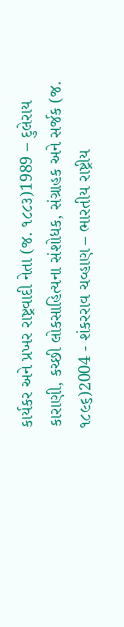કાર્યકર અને પ્રખર રાષ્ટ્રવાદી નેતા (જ. ૧૮૮૩)1989 – દુલેરાય કારાણી, કચ્છી લોકસાહિત્યના સંશોધક, સંગ્રાહક અને સર્જક (જ. ૧૮૯૬)2004 - શંકરરાવ ચવ્હાણ – ભારતીય રાષ્ટ્રીય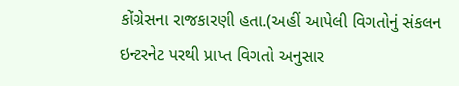કોંગ્રેસના રાજકારણી હતા.(અહીં આપેલી વિગતોનું સંકલન ઇન્ટરનેટ પરથી પ્રાપ્ત વિગતો અનુસાર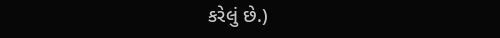કરેલું છે.)